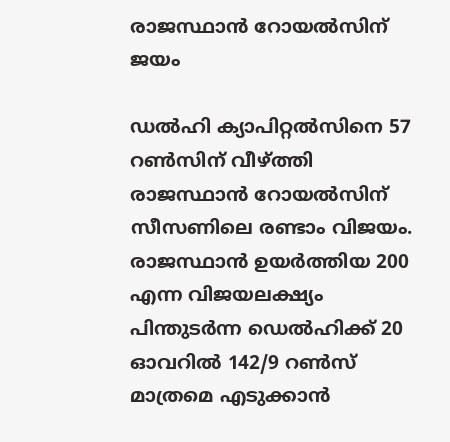രാജസ്ഥാന്‍ റോയല്‍സിന് ജയം

ഡല്‍ഹി ക്യാപിറ്റല്‍സിനെ 57 റണ്‍സിന് വീഴ്ത്തി രാജസ്ഥാന്‍ റോയല്‍സിന് സീസണിലെ രണ്ടാം വിജയം. രാജസ്ഥാന്‍ ഉയര്‍ത്തിയ 200 എന്ന വിജയലക്ഷ്യം പിന്തുടര്‍ന്ന ഡെല്‍ഹിക്ക് 20 ഓവറില്‍ 142/9 റണ്‍സ് മാത്രമെ എടുക്കാന്‍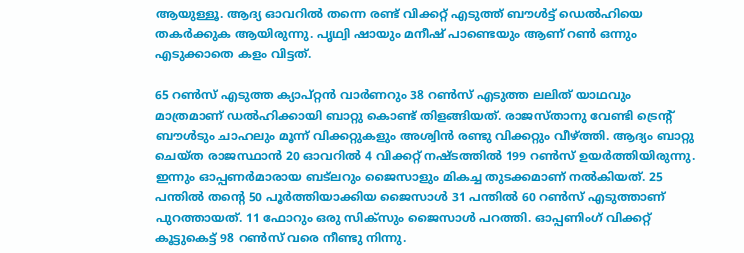ആയുള്ളൂ. ആദ്യ ഓവറില്‍ തന്നെ രണ്ട് വിക്കറ്റ് എടുത്ത് ബൗള്‍ട്ട് ഡെല്‍ഹിയെ തകര്‍ക്കുക ആയിരുന്നു. പൃഥ്വി ഷായും മനീഷ് പാണ്ടെയും ആണ് റണ്‍ ഒന്നും എടുക്കാതെ കളം വിട്ടത്.

65 റണ്‍സ് എടുത്ത ക്യാപ്റ്റന്‍ വാര്‍ണറും 38 റണ്‍സ് എടുത്ത ലലിത് യാഥവും മാത്രമാണ് ഡല്‍ഹിക്കായി ബാറ്റു കൊണ്ട് തിളങ്ങിയത്. രാജസ്താനു വേണ്ടി ട്രെന്റ് ബൗള്‍ടും ചാഹലും മൂന്ന് വിക്കറ്റുകളും അശ്വിന്‍ രണ്ടു വിക്കറ്റും വീഴ്ത്തി. ആദ്യം ബാറ്റു ചെയ്ത രാജസ്ഥാന്‍ 20 ഓവറില്‍ 4 വിക്കറ്റ് നഷ്ടത്തില്‍ 199 റണ്‍സ് ഉയര്‍ത്തിയിരുന്നു. ഇന്നും ഓപ്പണര്‍മാരായ ബട്‌ലറും ജൈസാളും മികച്ച തുടക്കമാണ് നല്‍കിയത്. 25 പന്തില്‍ തന്റെ 50 പൂര്‍ത്തിയാക്കിയ ജൈസാള്‍ 31 പന്തില്‍ 60 റണ്‍സ് എടുത്താണ് പുറത്തായത്. 11 ഫോറും ഒരു സിക്‌സും ജൈസാള്‍ പറത്തി. ഓപ്പണിംഗ് വിക്കറ്റ് കൂട്ടുകെട്ട് 98 റണ്‍സ് വരെ നീണ്ടു നിന്നു.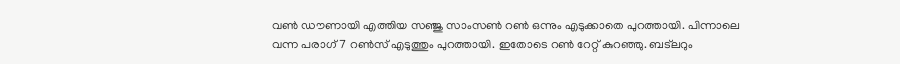വണ്‍ ഡൗണായി എത്തിയ സഞ്ജു സാംസണ്‍ റണ്‍ ഒന്നും എടുക്കാതെ പുറത്തായി. പിന്നാലെ വന്ന പരാഗ് 7 റണ്‍സ് എടുത്തും പുറത്തായി. ഇതോടെ റണ്‍ റേറ്റ് കുറഞ്ഞു. ബട്‌ലറും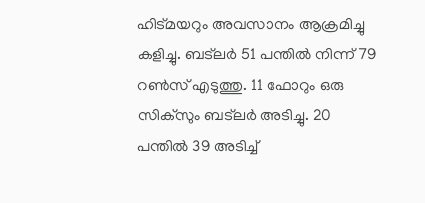ഹിട്മയറും അവസാനം ആക്രമിച്ചു കളിച്ചു. ബട്‌ലര്‍ 51 പന്തില്‍ നിന്ന് 79 റണ്‍സ് എടുത്തു. 11 ഫോറും ഒരു സിക്‌സും ബട്‌ലര്‍ അടിച്ചു. 20 പന്തില്‍ 39 അടിച്ച്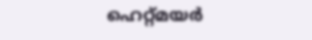ഹെറ്റ്മയര്‍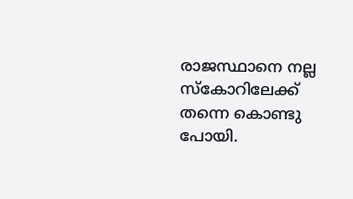രാജസ്ഥാനെ നല്ല സ്‌കോറിലേക്ക് തന്നെ കൊണ്ടു പോയി.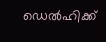ഡെല്‍ഹിക്ക്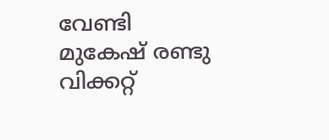വേണ്ടി മുകേഷ് രണ്ടു വിക്കറ്റ്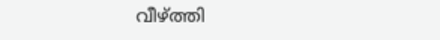വീഴ്ത്തി